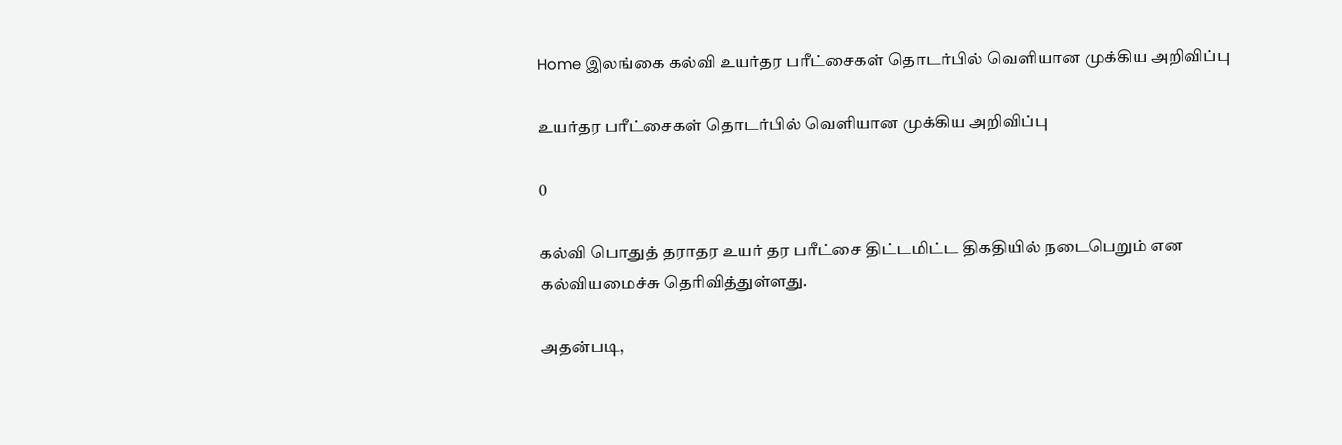Home இலங்கை கல்வி உயர்தர பரீட்சைகள் தொடர்பில் வெளியான முக்கிய அறிவிப்பு

உயர்தர பரீட்சைகள் தொடர்பில் வெளியான முக்கிய அறிவிப்பு

0

கல்வி பொதுத் தராதர உயர் தர பரீட்சை திட்டமிட்ட திகதியில் நடைபெறும் என கல்வியமைச்சு தெரிவித்துள்ளது.

அதன்படி,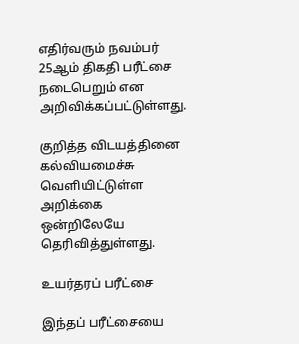எதிர்வரும் நவம்பர் 25ஆம் திகதி பரீட்சை நடைபெறும் என அறிவிக்கப்பட்டுள்ளது.

குறித்த விடயத்தினை கல்வியமைச்சு வெளியிட்டுள்ள அறிக்கை ஒன்றிலேயே தெரிவித்துள்ளது.

உயர்தரப் பரீட்சை

இந்தப் பரீட்சையை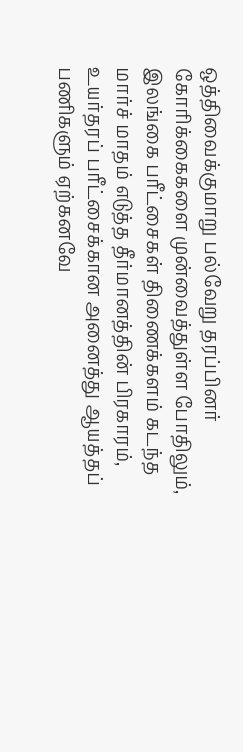ஒத்திவைக்குமாறு பல்வேறு தரப்பினர் கோரிக்கைகளை முன்வைத்துள்ள போதிலும், இலங்கை பரீட்சைகள் திணைக்களம் கடந்த மார்ச் மாதம் எடுத்த தீர்மானத்தின் பிரகாரம், உயர்தரப் பரீட்சைக்கான அனைத்து ஆயத்தப் பணிகளும் ஏற்கனவே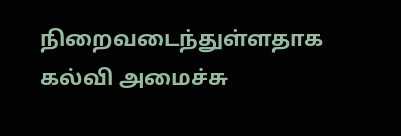நிறைவடைந்துள்ளதாக  கல்வி அமைச்சு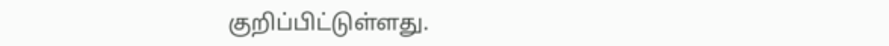குறிப்பிட்டுள்ளது.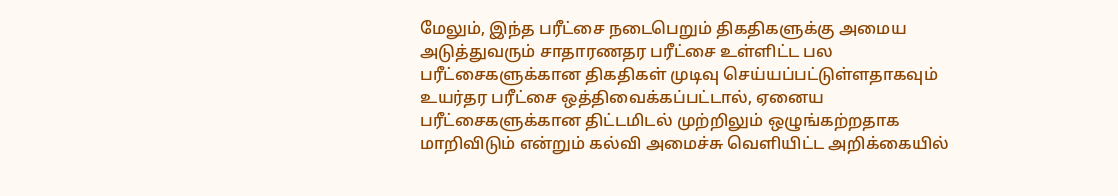மேலும், இந்த பரீட்சை நடைபெறும் திகதிகளுக்கு அமைய அடுத்துவரும் சாதாரணதர பரீட்சை உள்ளிட்ட பல பரீட்சைகளுக்கான திகதிகள் முடிவு செய்யப்பட்டுள்ளதாகவும் உயர்தர பரீட்சை ஒத்திவைக்கப்பட்டால், ஏனைய பரீட்சைகளுக்கான திட்டமிடல் முற்றிலும் ஒழுங்கற்றதாக மாறிவிடும் என்றும் கல்வி அமைச்சு வெளியிட்ட அறிக்கையில்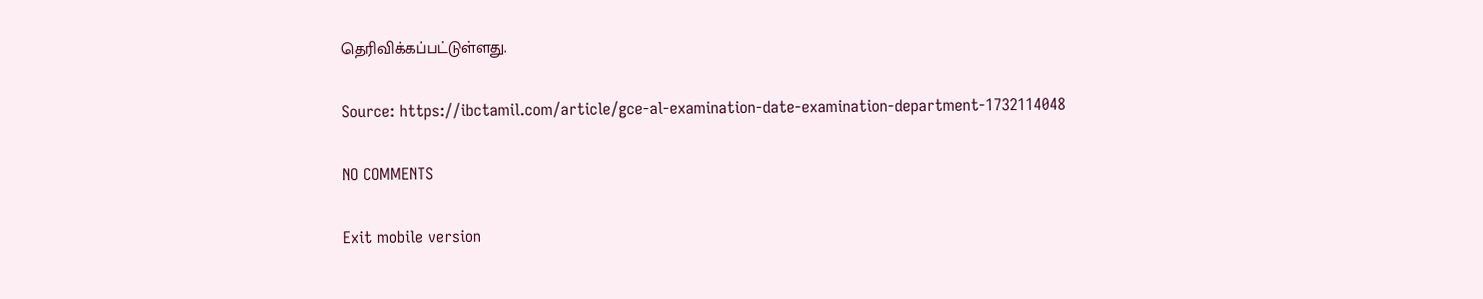தெரிவிக்கப்பட்டுள்ளது.

Source: https://ibctamil.com/article/gce-al-examination-date-examination-department-1732114048

NO COMMENTS

Exit mobile version